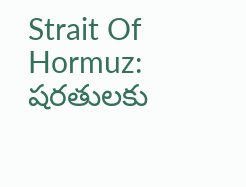Strait Of Hormuz: షరతులకు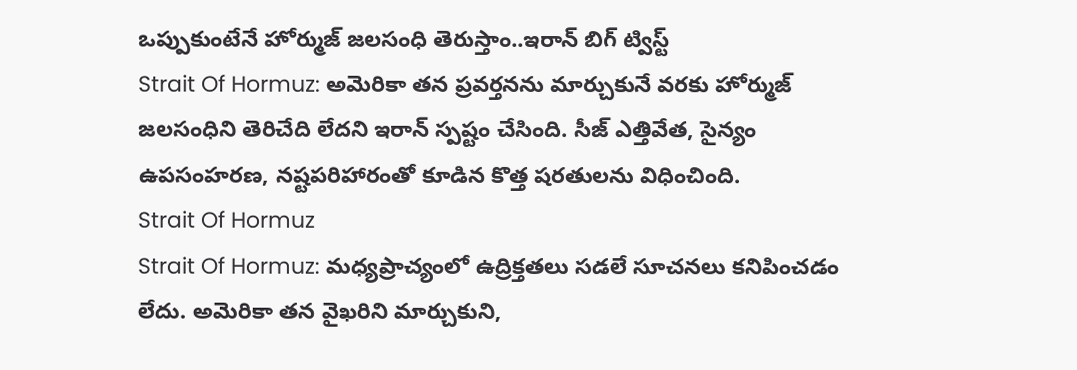ఒప్పుకుంటేనే హోర్ముజ్ జలసంధి తెరుస్తాం..ఇరాన్ బిగ్ ట్విస్ట్
Strait Of Hormuz: అమెరికా తన ప్రవర్తనను మార్చుకునే వరకు హోర్ముజ్ జలసంధిని తెరిచేది లేదని ఇరాన్ స్పష్టం చేసింది. సీజ్ ఎత్తివేత, సైన్యం ఉపసంహరణ, నష్టపరిహారంతో కూడిన కొత్త షరతులను విధించింది.
Strait Of Hormuz
Strait Of Hormuz: మధ్యప్రాచ్యంలో ఉద్రిక్తతలు సడలే సూచనలు కనిపించడం లేదు. అమెరికా తన వైఖరిని మార్చుకుని,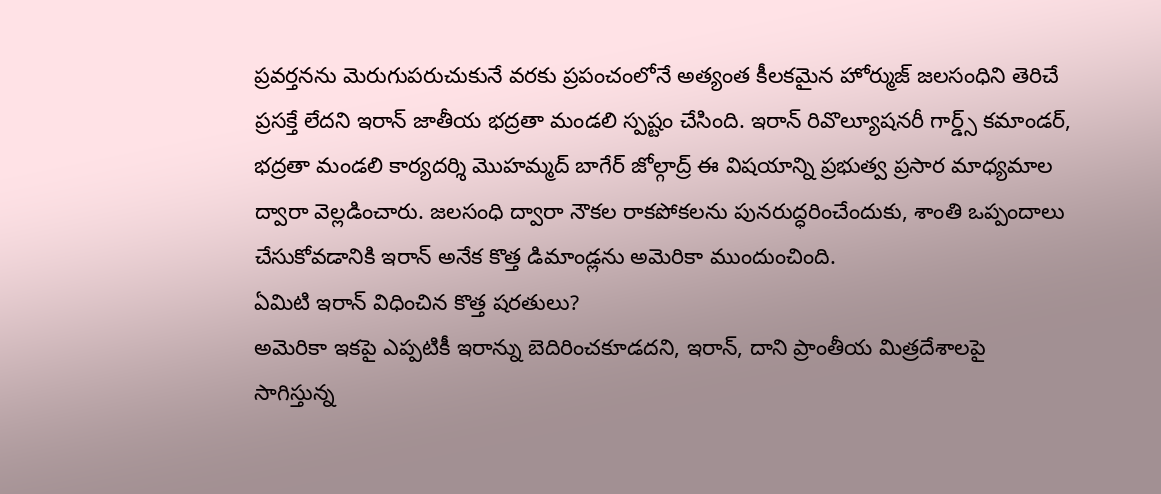ప్రవర్తనను మెరుగుపరుచుకునే వరకు ప్రపంచంలోనే అత్యంత కీలకమైన హోర్ముజ్ జలసంధిని తెరిచే ప్రసక్తే లేదని ఇరాన్ జాతీయ భద్రతా మండలి స్పష్టం చేసింది. ఇరాన్ రివొల్యూషనరీ గార్డ్స్ కమాండర్, భద్రతా మండలి కార్యదర్శి మొహమ్మద్ బాగేర్ జోల్గాద్ర్ ఈ విషయాన్ని ప్రభుత్వ ప్రసార మాధ్యమాల ద్వారా వెల్లడించారు. జలసంధి ద్వారా నౌకల రాకపోకలను పునరుద్ధరించేందుకు, శాంతి ఒప్పందాలు చేసుకోవడానికి ఇరాన్ అనేక కొత్త డిమాండ్లను అమెరికా ముందుంచింది.
ఏమిటి ఇరాన్ విధించిన కొత్త షరతులు?
అమెరికా ఇకపై ఎప్పటికీ ఇరాన్ను బెదిరించకూడదని, ఇరాన్, దాని ప్రాంతీయ మిత్రదేశాలపై సాగిస్తున్న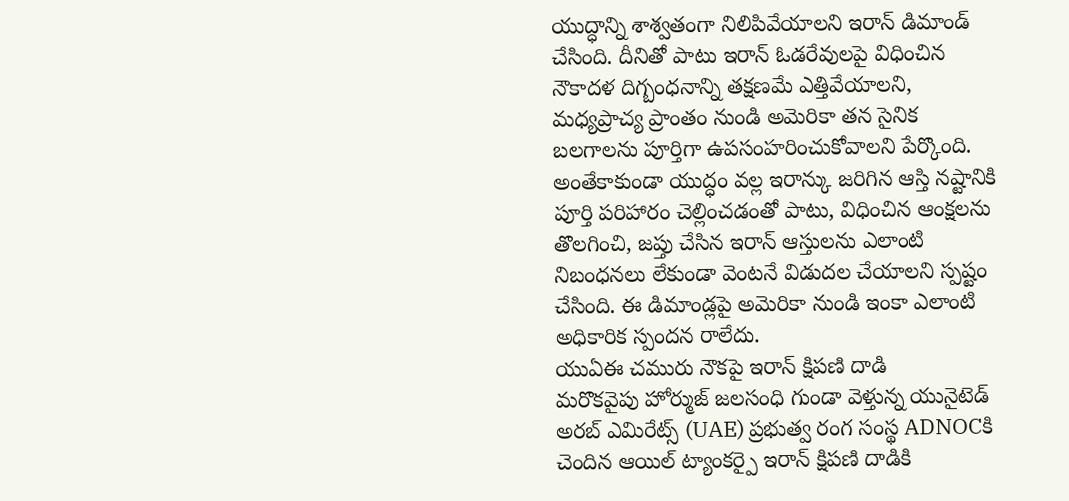యుద్ధాన్ని శాశ్వతంగా నిలిపివేయాలని ఇరాన్ డిమాండ్ చేసింది. దీనితో పాటు ఇరాన్ ఓడరేవులపై విధించిన నౌకాదళ దిగ్బంధనాన్ని తక్షణమే ఎత్తివేయాలని, మధ్యప్రాచ్య ప్రాంతం నుండి అమెరికా తన సైనిక బలగాలను పూర్తిగా ఉపసంహరించుకోవాలని పేర్కొంది. అంతేకాకుండా యుద్ధం వల్ల ఇరాన్కు జరిగిన ఆస్తి నష్టానికి పూర్తి పరిహారం చెల్లించడంతో పాటు, విధించిన ఆంక్షలను తొలగించి, జప్తు చేసిన ఇరాన్ ఆస్తులను ఎలాంటి నిబంధనలు లేకుండా వెంటనే విడుదల చేయాలని స్పష్టం చేసింది. ఈ డిమాండ్లపై అమెరికా నుండి ఇంకా ఎలాంటి అధికారిక స్పందన రాలేదు.
యుఏఈ చమురు నౌకపై ఇరాన్ క్షిపణి దాడి
మరొకవైపు హోర్ముజ్ జలసంధి గుండా వెళ్తున్న యునైటెడ్ అరబ్ ఎమిరేట్స్ (UAE) ప్రభుత్వ రంగ సంస్థ ADNOCకి చెందిన ఆయిల్ ట్యాంకర్పై ఇరాన్ క్షిపణి దాడికి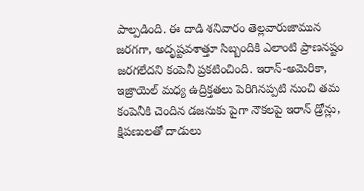పాల్పడింది. ఈ దాడి శనివారం తెల్లవారుజామున జరగగా, అదృష్టవశాత్తూ సిబ్బందికి ఎలాంటి ప్రాణనష్టం జరగలేదని కంపెనీ ప్రకటించింది. ఇరాన్-అమెరికా, ఇజ్రాయెల్ మధ్య ఉద్రిక్తతలు పెరిగినప్పటి నుంచి తమ కంపెనీకి చెందిన డజనుకు పైగా నౌకలపై ఇరాన్ డ్రోన్లు, క్షిపణులతో దాడులు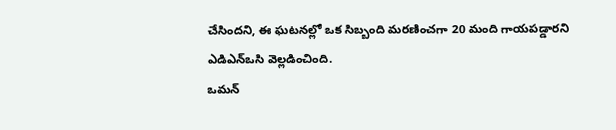చేసిందని, ఈ ఘటనల్లో ఒక సిబ్బంది మరణించగా 20 మంది గాయపడ్డారని ఎడిఎన్ఒసి వెల్లడించింది.
ఒమన్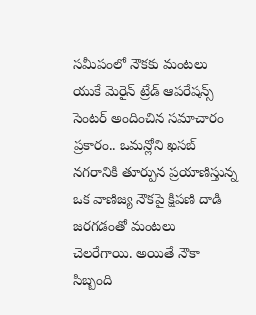సమీపంలో నౌకకు మంటలు
యుకే మెరైన్ ట్రేడ్ ఆపరేషన్స్ సెంటర్ అందించిన సమాచారం ప్రకారం.. ఒమన్లోని ఖసబ్ నగరానికి తూర్పున ప్రయాణిస్తున్న ఒక వాణిజ్య నౌకపై క్షిపణి దాడి జరగడంతో మంటలు చెలరేగాయి. అయితే నౌకా సిబ్బంది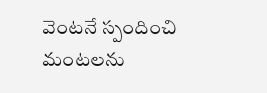వెంటనే స్పందించి మంటలను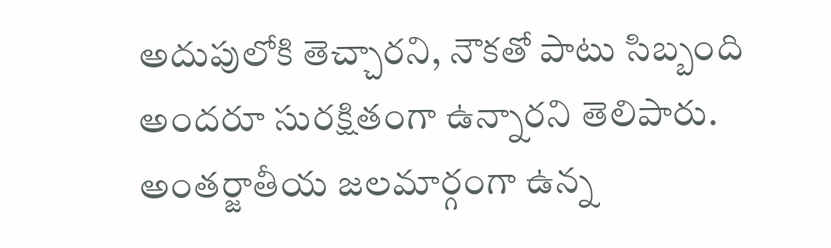అదుపులోకి తెచ్చారని, నౌకతో పాటు సిబ్బంది అందరూ సురక్షితంగా ఉన్నారని తెలిపారు. అంతర్జాతీయ జలమార్గంగా ఉన్న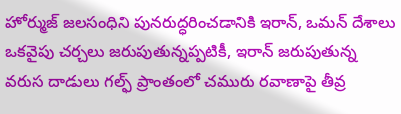హోర్ముజ్ జలసంధిని పునరుద్ధరించడానికి ఇరాన్, ఒమన్ దేశాలు ఒకవైపు చర్చలు జరుపుతున్నప్పటికీ, ఇరాన్ జరుపుతున్న వరుస దాడులు గల్ఫ్ ప్రాంతంలో చమురు రవాణాపై తీవ్ర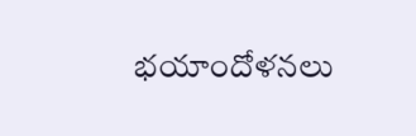భయాందోళనలు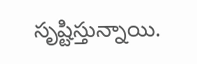సృష్టిస్తున్నాయి.